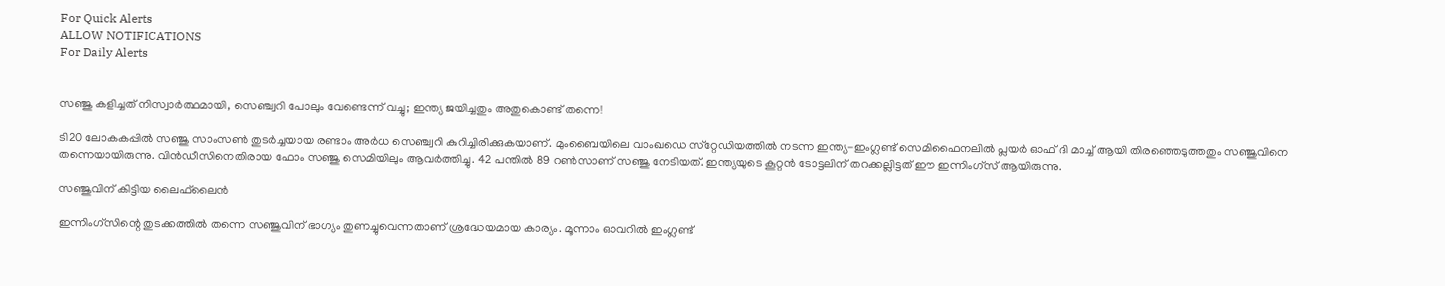For Quick Alerts
ALLOW NOTIFICATIONS
For Daily Alerts


സഞ്ജു കളിച്ചത് നിസ്വാർത്ഥമായി, സെഞ്ച്വറി പോലും വേണ്ടെന്ന് വച്ചു; ഇന്ത്യ ജയിച്ചതും അതുകൊണ്ട് തന്നെ!

ടി20 ലോകകപ്പിൽ സഞ്ജു സാംസൺ തുടർച്ചയായ രണ്ടാം അർധ സെഞ്ച്വറി കുറിച്ചിരിക്കുകയാണ്. മുംബൈയിലെ വാംഖഡെ സ്‌റ്റേഡിയത്തിൽ നടന്ന ഇന്ത്യ-ഇംഗ്ലണ്ട് സെമിഫൈനലിൽ പ്ലയർ ഓഫ് ദി മാച്ച് ആയി തിരഞ്ഞെടുത്തതും സഞ്ജുവിനെ തന്നെയായിരുന്നു. വിൻഡീസിനെതിരായ ഫോം സഞ്ജു സെമിയിലും ആവർത്തിച്ചു. 42 പന്തിൽ 89 റൺസാണ് സഞ്ജു നേടിയത്. ഇന്ത്യയുടെ കൂറ്റൻ ടോട്ടലിന് തറക്കല്ലിട്ടത് ഈ ഇന്നിംഗ്‌സ് ആയിരുന്നു.

സഞ്ജുവിന് കിട്ടിയ ലൈഫ്‌ലൈൻ

ഇന്നിംഗ്‌സിന്റെ തുടക്കത്തിൽ തന്നെ സഞ്ജുവിന് ഭാഗ്യം തുണച്ചുവെന്നതാണ് ശ്രദ്ധേയമായ കാര്യം. മൂന്നാം ഓവറിൽ ഇംഗ്ലണ്ട്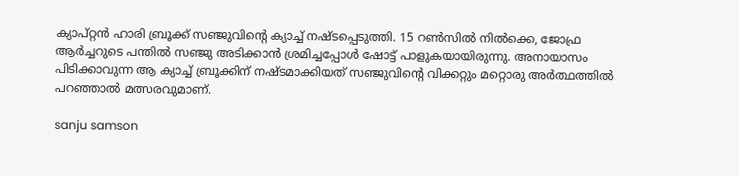ക്യാപ്റ്റൻ ഹാരി ബ്രൂക്ക് സഞ്ജുവിന്റെ ക്യാച്ച് നഷ്‌ടപ്പെടുത്തി. 15 റൺസിൽ നിൽക്കെ, ജോഫ്ര ആർച്ചറുടെ പന്തിൽ സഞ്ജു അടിക്കാൻ ശ്രമിച്ചപ്പോൾ ഷോട്ട് പാളുകയായിരുന്നു. അനായാസം പിടിക്കാവുന്ന ആ ക്യാച്ച് ബ്രൂക്കിന് നഷ്‌ടമാക്കിയത് സഞ്ജുവിന്റെ വിക്കറ്റും മറ്റൊരു അർത്ഥത്തിൽ പറഞ്ഞാൽ മത്സരവുമാണ്.

sanju samson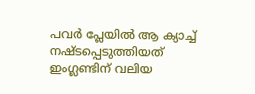പവർ പ്ലേയിൽ ആ ക്യാച്ച് നഷ്‌ടപ്പെടുത്തിയത് ഇംഗ്ലണ്ടിന് വലിയ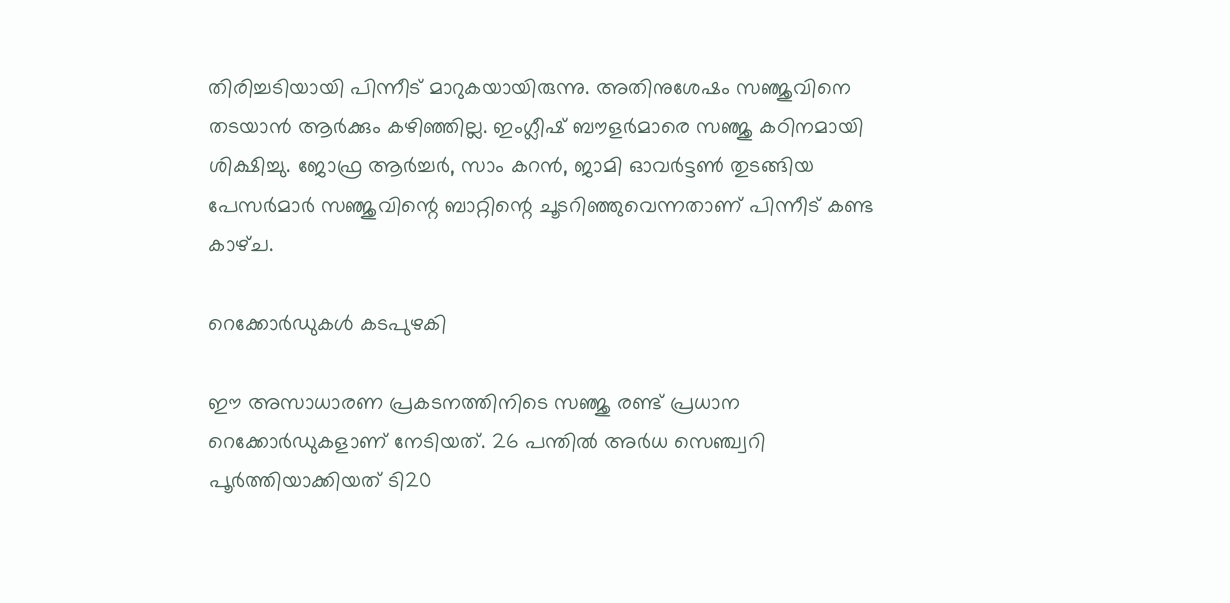തിരിച്ചടിയായി പിന്നീട് മാറുകയായിരുന്നു. അതിനുശേഷം സഞ്ജുവിനെ തടയാൻ ആർക്കും കഴിഞ്ഞില്ല. ഇംഗ്ലീഷ് ബൗളർമാരെ സഞ്ജു കഠിനമായി ശിക്ഷിച്ചു. ജോഫ്ര ആർച്ചർ, സാം കറൻ, ജാമി ഓവർട്ടൺ തുടങ്ങിയ പേസർമാർ സഞ്ജുവിന്റെ ബാറ്റിന്റെ ചൂടറിഞ്ഞുവെന്നതാണ് പിന്നീട് കണ്ട കാഴ്‌ച.

റെക്കോർഡുകൾ കടപുഴകി

ഈ അസാധാരണ പ്രകടനത്തിനിടെ സഞ്ജു രണ്ട് പ്രധാന റെക്കോർഡുകളാണ് നേടിയത്. 26 പന്തിൽ അർധ സെഞ്ച്വറി പൂർത്തിയാക്കിയത് ടി20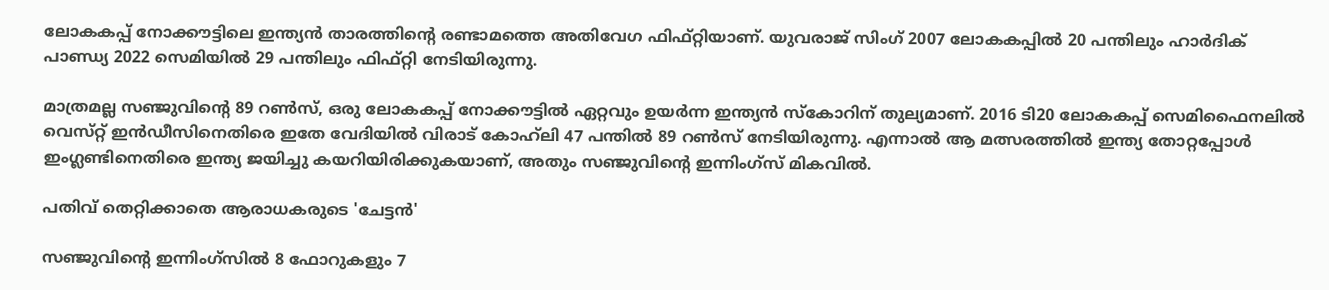ലോകകപ്പ് നോക്കൗട്ടിലെ ഇന്ത്യൻ താരത്തിന്റെ രണ്ടാമത്തെ അതിവേഗ ഫിഫ്റ്റിയാണ്. യുവരാജ് സിംഗ് 2007 ലോകകപ്പിൽ 20 പന്തിലും ഹാർദിക് പാണ്ഡ്യ 2022 സെമിയിൽ 29 പന്തിലും ഫിഫ്റ്റി നേടിയിരുന്നു.

മാത്രമല്ല സഞ്ജുവിന്റെ 89 റൺസ്, ഒരു ലോകകപ്പ് നോക്കൗട്ടിൽ ഏറ്റവും ഉയർന്ന ഇന്ത്യൻ സ്കോറിന് തുല്യമാണ്. 2016 ടി20 ലോകകപ്പ് സെമിഫൈനലിൽ വെസ്‌റ്റ് ഇൻഡീസിനെതിരെ ഇതേ വേദിയിൽ വിരാട് കോഹ്‌ലി 47 പന്തിൽ 89 റൺസ് നേടിയിരുന്നു. എന്നാൽ ആ മത്സരത്തിൽ ഇന്ത്യ തോറ്റപ്പോൾ ഇംഗ്ലണ്ടിനെതിരെ ഇന്ത്യ ജയിച്ചു കയറിയിരിക്കുകയാണ്, അതും സഞ്ജുവിന്റെ ഇന്നിംഗ്‌സ് മികവിൽ.

പതിവ് തെറ്റിക്കാതെ ആരാധകരുടെ 'ചേട്ടൻ'

സഞ്ജുവിന്റെ ഇന്നിംഗ്‌സിൽ 8 ഫോറുകളും 7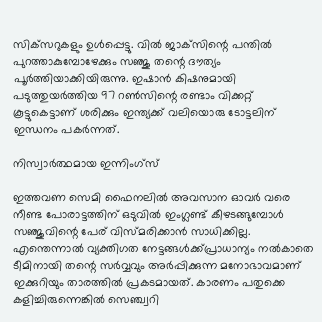സിക്‌സറുകളും ഉൾപ്പെട്ടു. വിൽ ജാക്‌സിന്റെ പന്തിൽ പുറത്താകുമ്പോഴേക്കും സഞ്ജു തന്റെ ദൗത്യം പൂർത്തിയാക്കിയിരുന്നു. ഇഷാൻ കിഷനുമായി പടുത്തുയർത്തിയ 97 റൺസിന്റെ രണ്ടാം വിക്കറ്റ് കൂട്ടുകെട്ടാണ് ശരിക്കും ഇന്ത്യക്ക് വലിയൊരു ടോട്ടലിന് ഇന്ധനം പകർന്നത്.

നിസ്വാർത്ഥമായ ഇന്നിംഗ്‌സ്

ഇത്തവണ സെമി ഫൈനലിൽ അവസാന ഓവർ വരെ നീണ്ട പോരാട്ടത്തിന് ഒടുവിൽ ഇംഗ്ലണ്ട് കീഴടങ്ങുമ്പോൾ സഞ്ജുവിന്റെ പേര് വിസ്‌മരിക്കാൻ സാധിക്കില്ല. എന്തെന്നാൽ വ്യക്തിഗത നേട്ടങ്ങൾക്ക്പ്രാധാന്യം നൽകാതെ ടീമിനായി തന്റെ സർവ്വവും അർപ്പിക്കുന്ന മനോഭാവമാണ് ഇക്കുറിയും താരത്തിൽ പ്രകടമായത്. കാരണം പതുക്കെ കളിച്ചിരുന്നെങ്കിൽ സെഞ്ച്വറി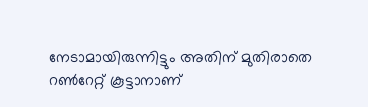നേടാമായിരുന്നിട്ടും അതിന് മുതിരാതെ റൺറേറ്റ് കൂട്ടാനാണ്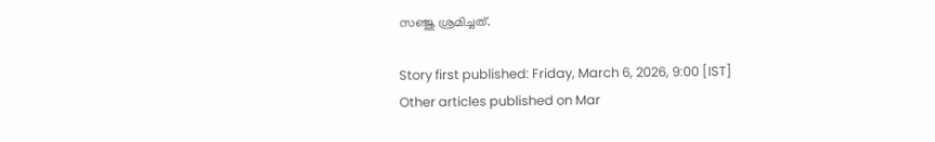സഞ്ജു ശ്രമിച്ചത്.

Story first published: Friday, March 6, 2026, 9:00 [IST]
Other articles published on Mar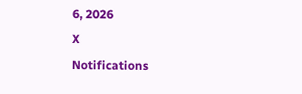6, 2026
X
Notifications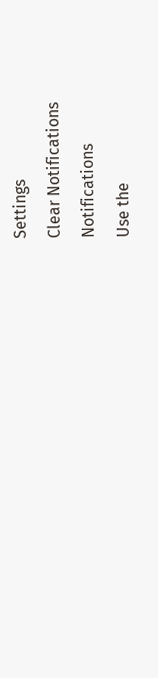Settings
Clear Notifications
Notifications
Use the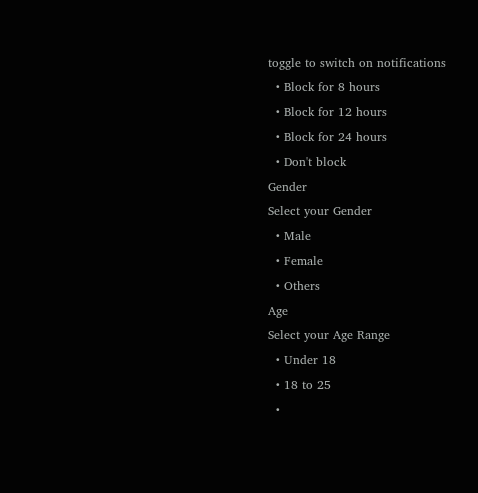toggle to switch on notifications
  • Block for 8 hours
  • Block for 12 hours
  • Block for 24 hours
  • Don't block
Gender
Select your Gender
  • Male
  • Female
  • Others
Age
Select your Age Range
  • Under 18
  • 18 to 25
  •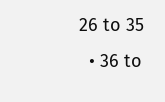26 to 35
  • 36 to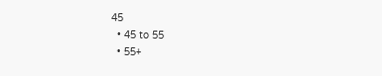45
  • 45 to 55
  • 55+